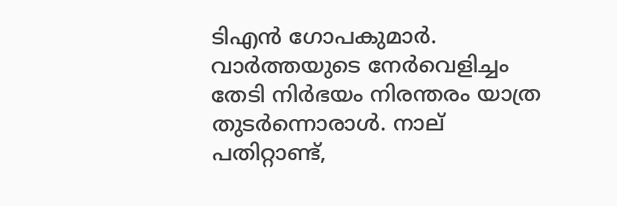ടിഎന്‍ ഗോപകുമാര്‍. വാര്‍ത്തയുടെ നേര്‍വെളിച്ചം തേടി നിര്‍ഭയം നിരന്തരം യാത്ര തുടര്‍ന്നൊരാള്‍. നാല് പതിറ്റാണ്ട്,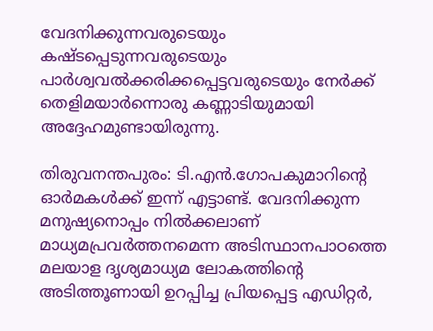വേദനിക്കുന്നവരുടെയും കഷ്ടപ്പെടുന്നവരുടെയും പാര്‍ശ്വവല്‍ക്കരിക്കപ്പെട്ടവരുടെയും നേര്‍ക്ക് തെളിമയാര്‍ന്നൊരു കണ്ണാടിയുമായി അദ്ദേഹമുണ്ടായിരുന്നു.

തിരുവനന്തപുരം: ടി.എൻ.ഗോപകുമാറിന്‍റെ ഓർമകൾക്ക് ഇന്ന് എട്ടാണ്ട്. വേദനിക്കുന്ന മനുഷ്യനൊപ്പം നിൽക്കലാണ് മാധ്യമപ്രവർത്തനമെന്ന അടിസ്ഥാനപാഠത്തെ മലയാള ദൃശ്യമാധ്യമ ലോകത്തിന്‍റെ അടിത്തൂണായി ഉറപ്പിച്ച പ്രിയപ്പെട്ട എഡിറ്റർ,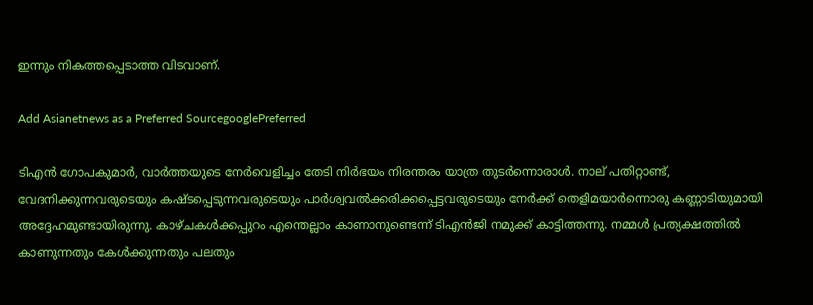ഇന്നും നികത്തപ്പെടാത്ത വിടവാണ്.

Add Asianetnews as a Preferred SourcegooglePreferred

ടിഎന്‍ ഗോപകുമാര്‍, വാര്‍ത്തയുടെ നേര്‍വെളിച്ചം തേടി നിര്‍ഭയം നിരന്തരം യാത്ര തുടര്‍ന്നൊരാള്‍. നാല് പതിറ്റാണ്ട്, വേദനിക്കുന്നവരുടെയും കഷ്ടപ്പെടുന്നവരുടെയും പാര്‍ശ്വവല്‍ക്കരിക്കപ്പെട്ടവരുടെയും നേര്‍ക്ക് തെളിമയാര്‍ന്നൊരു കണ്ണാടിയുമായി അദ്ദേഹമുണ്ടായിരുന്നു. കാഴ്ചകള്‍ക്കപ്പുറം എന്തെല്ലാം കാണാനുണ്ടെന്ന് ടിഎന്‍ജി നമുക്ക് കാട്ടിത്തന്നു. നമ്മള്‍ പ്രത്യക്ഷത്തില്‍ കാണുന്നതും കേള്‍ക്കുന്നതും പലതും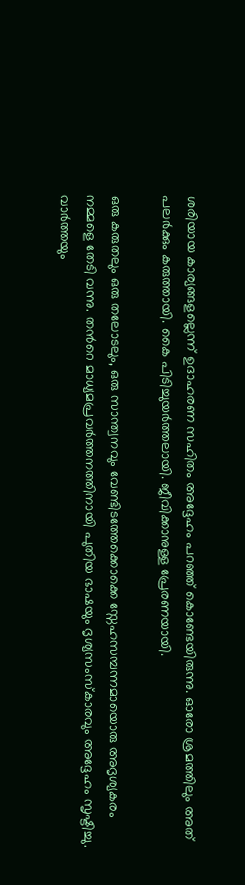ശരിയായ കാര്യങ്ങളല്ലെന്ന് ഉദാഹരണ സഹിതം അദ്ദേഹം പറഞ്ഞ് കൊണ്ടേയിരുന്നു. ഓരോ ശ്രമത്തിലും അത് പലര്‍ക്കും കരുത്തായി. കൈ പിടിച്ചുയര്‍ത്തലായി. ജീവിക്കാനുള്ള പ്രേരണയായി.

ഒരു കരുതലും ഒരു തലോടലും, ഒരു സാന്ത്വനവും വേണ്ടിടത്തേക്കൊക്കെ സ്നേഹസമ്പന്നമായൊരു അദൃശ്യകരം നമ്മളെ തേടി വന്നു. തന്‍റെ മാധ്യമപ്രവര്‍ത്തനത്തിനായി പുതിയ ഭാഷയും ദൃശ്യസംസ്കാരവും അദ്ദേഹം സൃഷ്ടിച്ചു. വാര്‍ത്തയും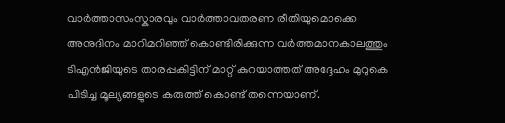വാര്‍ത്താസംസ്കാരവും വാര്‍ത്താവതരണ രീതിയുമൊക്കെ അനുദിനം മാറിമറിഞ്ഞ് കൊണ്ടിരിക്കുന്ന വര്‍ത്തമാനകാലത്തും ടിഎന്‍ജിയുടെ താരപ്പകിട്ടിന് മാറ്റ് കുറയാത്തത് അദ്ദേഹം മുറുകെ പിടിച്ച മൂല്യങ്ങളുടെ കരുത്ത് കൊണ്ട് തന്നെയാണ്.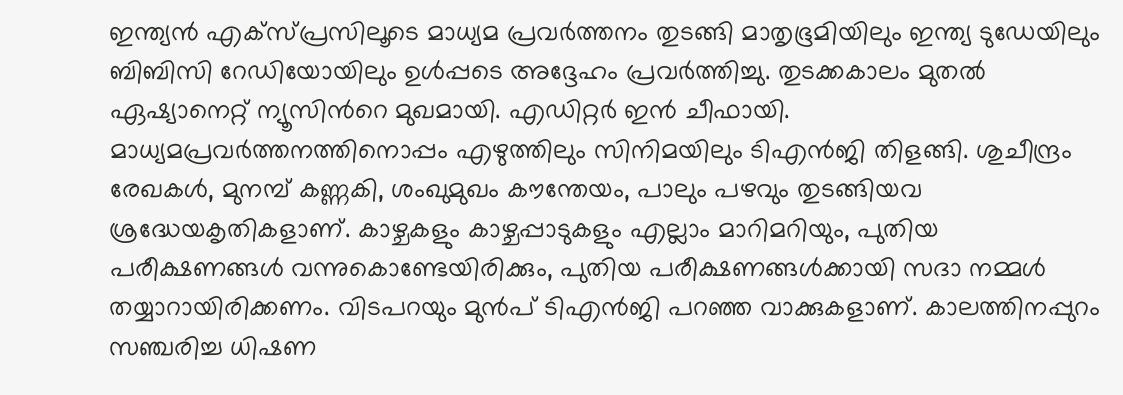ഇന്ത്യന്‍ എക്സ്പ്രസിലൂടെ മാധ്യമ പ്രവര്‍ത്തനം തുടങ്ങി മാതൃഭൂമിയിലും ഇന്ത്യ ടുഡേയിലും ബിബിസി റേഡിയോയിലും ഉള്‍പ്പടെ അദ്ദേഹം പ്രവര്‍ത്തിച്ചു. തുടക്കകാലം മുതല്‍ ഏഷ്യാനെറ്റ് ന്യൂസിന്‍റെ മുഖമായി. എഡിറ്റര്‍ ഇന്‍ ചീഫായി. മാധ്യമപ്രവര്‍ത്തനത്തിനൊപ്പം എഴുത്തിലും സിനിമയിലും ടിഎന്‍ജി തിളങ്ങി. ശുചീന്ദ്രം രേഖകള്‍, മുനമ്പ് കണ്ണകി, ശംഖുമുഖം കൗന്തേയം, പാലും പഴവും തുടങ്ങിയവ ശ്രദ്ധേയകൃതികളാണ്. കാഴ്ചകളും കാഴ്ചപ്പാടുകളും എല്ലാം മാറിമറിയും, പുതിയ പരീക്ഷണങ്ങള്‍ വന്നുകൊണ്ടേയിരിക്കും, പുതിയ പരീക്ഷണങ്ങള്‍ക്കായി സദാ നമ്മള്‍ തയ്യാറായിരിക്കണം. വിടപറയും മുന്‍പ് ടിഎന്‍ജി പറഞ്ഞ വാക്കുകളാണ്. കാലത്തിനപ്പുറം സഞ്ചരിച്ച ധിഷണ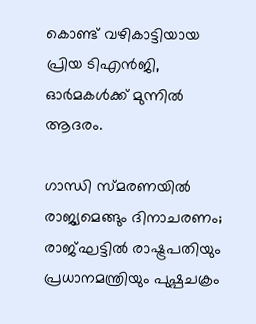കൊണ്ട് വഴികാട്ടിയായ പ്രിയ ടിഎന്‍ജി, ഓര്‍മകള്‍ക്ക് മുന്നില്‍ ആദരം.

ഗാന്ധി സ്മരണയില്‍ രാജ്യമെങ്ങും ദിനാചരണം; രാജ്ഘട്ടില്‍ രാഷ്ട്രപതിയും പ്രധാനമന്ത്രിയും പുഷ്പചക്രം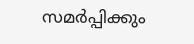സമർപ്പിക്കും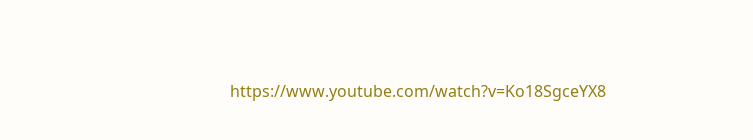https://www.youtube.com/watch?v=Ko18SgceYX8